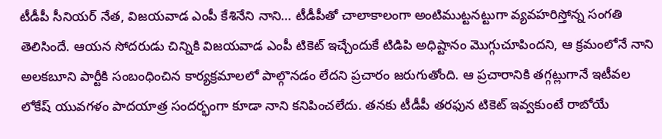టీడీపీ సీనియర్ నేత, విజయవాడ ఎంపీ కేశినేని నాని… టీడీపీతో చాలాకాలంగా అంటిముట్టనట్టుగా వ్యవహరిస్తోన్న సంగతి తెలిసిందే. ఆయన సోదరుడు చిన్నికి విజయవాడ ఎంపీ టికెట్ ఇచ్చేందుకే టిడిపి అధిష్టానం మొగ్గుచూపిందని, ఆ క్రమంలోనే నాని అలకబూని పార్టీకి సంబంధించిన కార్యక్రమాలలో పాల్గొనడం లేదని ప్రచారం జరుగుతోంది. ఆ ప్రచారానికి తగ్గట్లుగానే ఇటీవల లోకేష్ యువగళం పాదయాత్ర సందర్భంగా కూడా నాని కనిపించలేదు. తనకు టీడీపీ తరఫున టికెట్ ఇవ్వకుంటే రాబోయే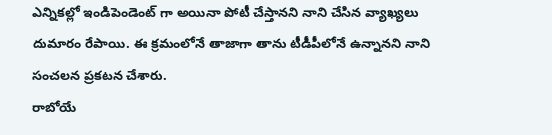ఎన్నికల్లో ఇండిపెండెంట్ గా అయినా పోటీ చేస్తానని నాని చేసిన వ్యాఖ్యలు దుమారం రేపాయి. ఈ క్రమంలోనే తాజాగా తాను టీడీపీలోనే ఉన్నానని నాని సంచలన ప్రకటన చేశారు.
రాబోయే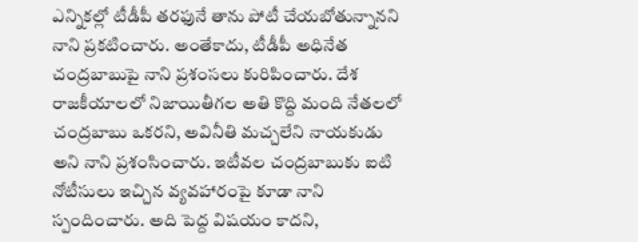ఎన్నికల్లో టీడీపీ తరఫునే తాను పోటీ చేయబోతున్నానని నాని ప్రకటించారు. అంతేకాదు, టీడీపీ అధినేత చంద్రబాబుపై నాని ప్రశంసలు కురిపించారు. దేశ రాజకీయాలలో నిజాయితీగల అతి కొద్ది మంది నేతలలో చంద్రబాబు ఒకరని, అవినీతి మచ్చలేని నాయకుడు అని నాని ప్రశంసించారు. ఇటీవల చంద్రబాబుకు ఐటి నోటీసులు ఇచ్చిన వ్యవహారంపై కూడా నాని స్పందించారు. అది పెద్ద విషయం కాదని,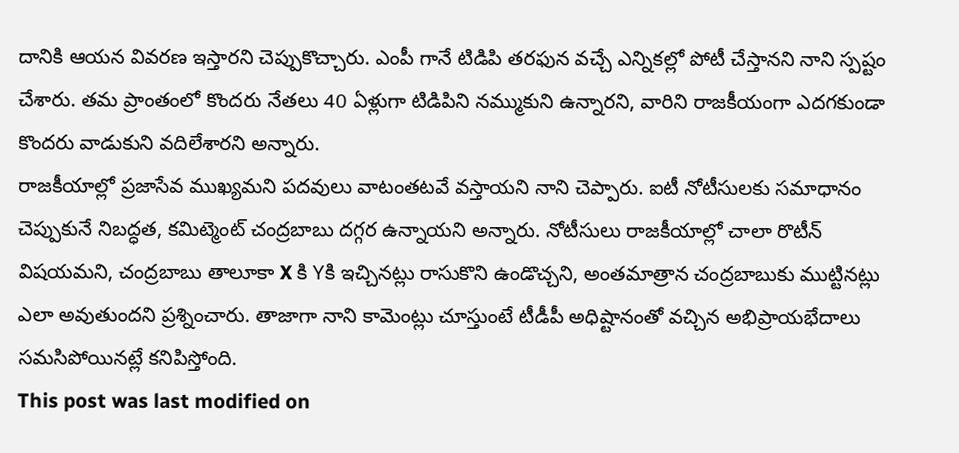దానికి ఆయన వివరణ ఇస్తారని చెప్పుకొచ్చారు. ఎంపీ గానే టిడిపి తరఫున వచ్చే ఎన్నికల్లో పోటీ చేస్తానని నాని స్పష్టం చేశారు. తమ ప్రాంతంలో కొందరు నేతలు 40 ఏళ్లుగా టిడిపిని నమ్ముకుని ఉన్నారని, వారిని రాజకీయంగా ఎదగకుండా కొందరు వాడుకుని వదిలేశారని అన్నారు.
రాజకీయాల్లో ప్రజాసేవ ముఖ్యమని పదవులు వాటంతటవే వస్తాయని నాని చెప్పారు. ఐటీ నోటీసులకు సమాధానం చెప్పుకునే నిబద్ధత, కమిట్మెంట్ చంద్రబాబు దగ్గర ఉన్నాయని అన్నారు. నోటీసులు రాజకీయాల్లో చాలా రొటీన్ విషయమని, చంద్రబాబు తాలూకా X కి Yకి ఇచ్చినట్లు రాసుకొని ఉండొచ్చని, అంతమాత్రాన చంద్రబాబుకు ముట్టినట్లు ఎలా అవుతుందని ప్రశ్నించారు. తాజాగా నాని కామెంట్లు చూస్తుంటే టీడీపీ అధిష్టానంతో వచ్చిన అభిప్రాయభేదాలు సమసిపోయినట్లే కనిపిస్తోంది.
This post was last modified on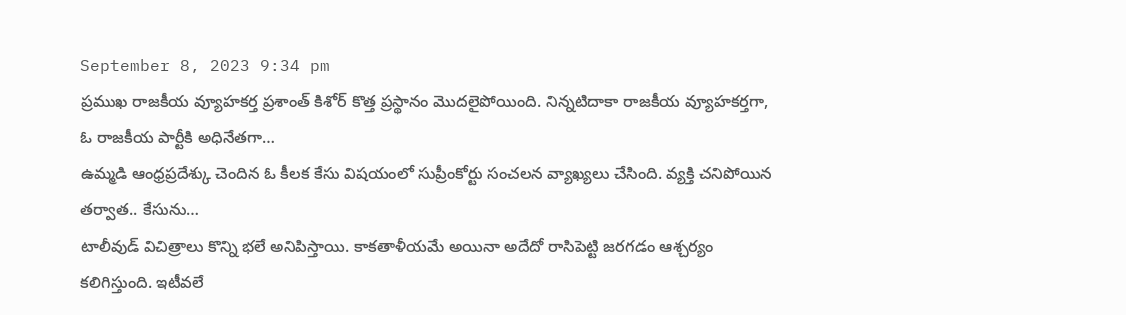September 8, 2023 9:34 pm
ప్రముఖ రాజకీయ వ్యూహకర్త ప్రశాంత్ కిశోర్ కొత్త ప్రస్థానం మొదలైపోయింది. నిన్నటిదాకా రాజకీయ వ్యూహకర్తగా, ఓ రాజకీయ పార్టీకి అధినేతగా…
ఉమ్మడి ఆంధ్రప్రదేశ్కు చెందిన ఓ కీలక కేసు విషయంలో సుప్రీంకోర్టు సంచలన వ్యాఖ్యలు చేసింది. వ్యక్తి చనిపోయిన తర్వాత.. కేసును…
టాలీవుడ్ విచిత్రాలు కొన్ని భలే అనిపిస్తాయి. కాకతాళీయమే అయినా అదేదో రాసిపెట్టి జరగడం ఆశ్చర్యం కలిగిస్తుంది. ఇటీవలే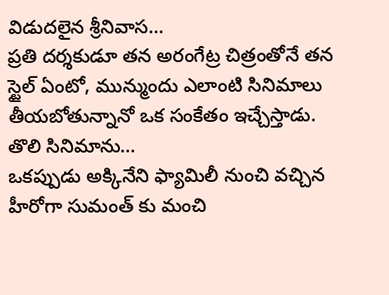విడుదలైన శ్రీనివాస…
ప్రతి దర్శకుడూ తన అరంగేట్ర చిత్రంతోనే తన స్టైల్ ఏంటో, మున్ముందు ఎలాంటి సినిమాలు తీయబోతున్నానో ఒక సంకేతం ఇచ్చేస్తాడు. తొలి సినిమాను…
ఒకప్పుడు అక్కినేని ఫ్యామిలీ నుంచి వచ్చిన హీరోగా సుమంత్ కు మంచి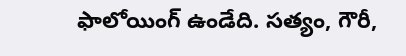ఫాలోయింగ్ ఉండేది. సత్యం, గౌరీ,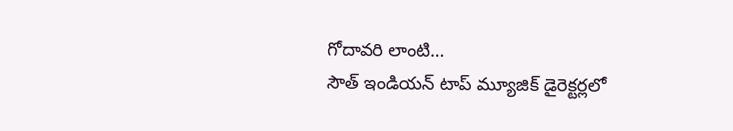గోదావరి లాంటి…
సౌత్ ఇండియన్ టాప్ మ్యూజిక్ డైరెక్టర్లలో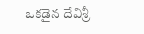ఒకడైన దేవిశ్రీ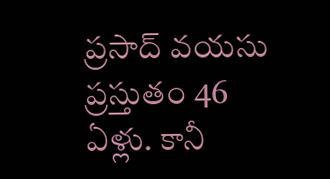ప్రసాద్ వయసు ప్రస్తుతం 46 ఏళ్లు. కానీ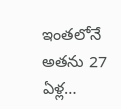ఇంతలోనే అతను 27 ఏళ్ల…